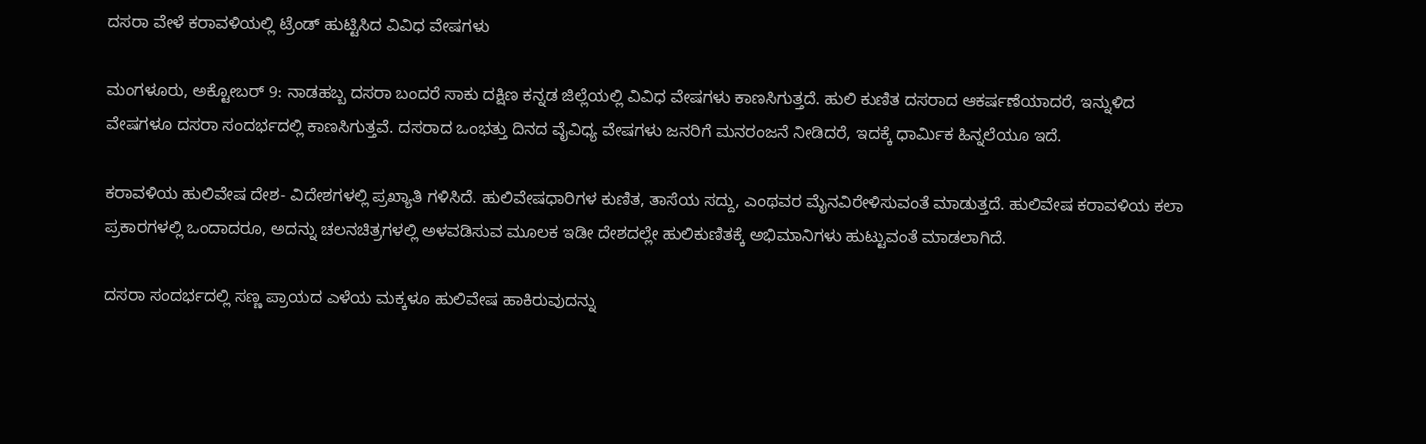ದಸರಾ ವೇಳೆ ಕರಾವಳಿಯಲ್ಲಿ ಟ್ರೆಂಡ್ ಹುಟ್ಟಿಸಿದ ವಿವಿಧ ವೇಷಗಳು

ಮಂಗಳೂರು, ಅಕ್ಟೋಬರ್ 9: ನಾಡಹಬ್ಬ ದಸರಾ ಬಂದರೆ ಸಾಕು ದಕ್ಷಿಣ ಕನ್ನಡ ಜಿಲ್ಲೆಯಲ್ಲಿ ವಿವಿಧ ವೇಷಗಳು ಕಾಣಸಿಗುತ್ತದೆ. ಹುಲಿ ಕುಣಿತ ದಸರಾದ ಆಕರ್ಷಣೆಯಾದರೆ, ಇನ್ನುಳಿದ ವೇಷಗಳೂ ದಸರಾ ಸಂದರ್ಭದಲ್ಲಿ ಕಾಣಸಿಗುತ್ತವೆ. ದಸರಾದ ಒಂಭತ್ತು ದಿನದ ವೈವಿಧ್ಯ ವೇಷಗಳು ಜನರಿಗೆ ಮನರಂಜನೆ ನೀಡಿದರೆ, ಇದಕ್ಕೆ ಧಾರ್ಮಿಕ ಹಿನ್ನಲೆಯೂ ಇದೆ.

ಕರಾವಳಿಯ ಹುಲಿವೇಷ ದೇಶ- ವಿದೇಶಗಳಲ್ಲಿ ಪ್ರಖ್ಯಾತಿ ಗಳಿಸಿದೆ. ಹುಲಿವೇಷಧಾರಿಗಳ ಕುಣಿತ, ತಾಸೆಯ ಸದ್ದು, ಎಂಥವರ ಮೈನವಿರೇಳಿಸುವಂತೆ ಮಾಡುತ್ತದೆ. ಹುಲಿವೇಷ ಕರಾವಳಿಯ ಕಲಾ ಪ್ರಕಾರಗಳಲ್ಲಿ ಒಂದಾದರೂ, ಅದನ್ನು ಚಲನಚಿತ್ರಗಳಲ್ಲಿ ಅಳವಡಿಸುವ ಮೂಲಕ ಇಡೀ ದೇಶದಲ್ಲೇ ಹುಲಿಕುಣಿತಕ್ಕೆ ಅಭಿಮಾನಿಗಳು ಹುಟ್ಟುವಂತೆ ಮಾಡಲಾಗಿದೆ.

ದಸರಾ‌ ಸಂದರ್ಭದಲ್ಲಿ ಸಣ್ಣ ಪ್ರಾಯದ ಎಳೆಯ ಮಕ್ಕಳೂ ಹುಲಿವೇಷ ಹಾಕಿರುವುದನ್ನು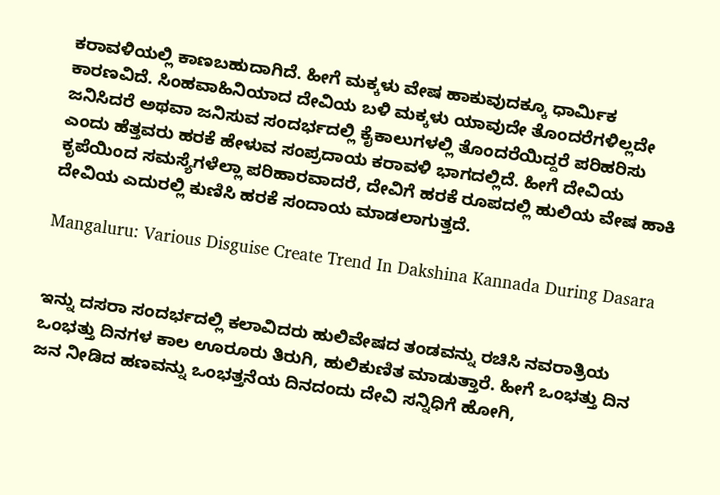ಕರಾವಳಿಯಲ್ಲಿ ಕಾಣಬಹುದಾಗಿದೆ. ಹೀಗೆ ಮಕ್ಕಳು ವೇಷ ಹಾಕುವುದಕ್ಕೂ ಧಾರ್ಮಿಕ ಕಾರಣವಿದೆ. ಸಿಂಹವಾಹಿನಿಯಾದ ದೇವಿಯ ಬಳಿ ಮಕ್ಕಳು ಯಾವುದೇ ತೊಂದರೆಗಳಿಲ್ಲದೇ ಜನಿಸಿದರೆ ಅಥವಾ ಜನಿಸುವ ಸಂದರ್ಭದಲ್ಲಿ ಕೈಕಾಲುಗಳಲ್ಲಿ ತೊಂದರೆಯಿದ್ದರೆ ಪರಿಹರಿಸು ಎಂದು ಹೆತ್ತವರು ಹರಕೆ ಹೇಳುವ ಸಂಪ್ರದಾಯ ಕರಾವಳಿ ಭಾಗದಲ್ಲಿದೆ. ಹೀಗೆ ದೇವಿಯ ಕೃಪೆಯಿಂದ ಸಮಸ್ಯೆಗಳೆಲ್ಲಾ ಪರಿಹಾರವಾದರೆ, ದೇವಿಗೆ ಹರಕೆ ರೂಪದಲ್ಲಿ ಹುಲಿಯ ವೇಷ ಹಾಕಿ ದೇವಿಯ ಎದುರಲ್ಲಿ ಕುಣಿಸಿ ಹರಕೆ ಸಂದಾಯ ಮಾಡಲಾಗುತ್ತದೆ.

Mangaluru: Various Disguise Create Trend In Dakshina Kannada During Dasara


ಇನ್ನು ದಸರಾ ಸಂದರ್ಭದಲ್ಲಿ ಕಲಾವಿದರು ಹುಲಿವೇಷದ ತಂಡವನ್ನು ರಚಿಸಿ ನವರಾತ್ರಿಯ ಒಂಭತ್ತು ದಿನಗಳ ಕಾಲ ಊರೂರು ತಿರುಗಿ, ಹುಲಿಕುಣಿತ ಮಾಡುತ್ತಾರೆ. ಹೀಗೆ ಒಂಭತ್ತು ದಿನ ಜನ ನೀಡಿದ ಹಣವನ್ನು ಒಂಭತ್ತನೆಯ ದಿನದಂದು ದೇವಿ ಸನ್ನಿಧಿಗೆ ಹೋಗಿ,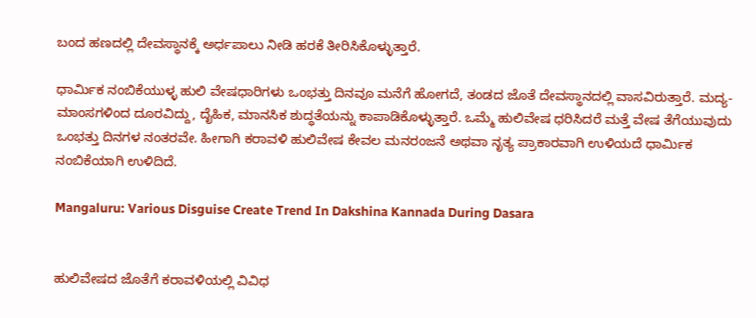ಬಂದ ಹಣದಲ್ಲಿ ದೇವಸ್ಥಾನಕ್ಕೆ ಅರ್ಧಪಾಲು ನೀಡಿ ಹರಕೆ ತೀರಿಸಿಕೊಳ್ಳುತ್ತಾರೆ.

ಧಾರ್ಮಿಕ ನಂಬಿಕೆಯುಳ್ಳ ಹುಲಿ ವೇಷಧಾರಿಗಳು ಒಂಭತ್ತು ದಿನವೂ ಮನೆಗೆ ಹೋಗದೆ, ತಂಡದ ಜೊತೆ ದೇವಸ್ಥಾನದಲ್ಲಿ ವಾಸವಿರುತ್ತಾರೆ. ಮದ್ಯ-ಮಾಂಸಗಳಿಂದ ದೂರವಿದ್ದು, ದೈಹಿಕ, ಮಾನಸಿಕ ಶುದ್ಧತೆಯನ್ನು ಕಾಪಾಡಿಕೊಳ್ಳುತ್ತಾರೆ. ಒಮ್ಮೆ ಹುಲಿವೇಷ ಧರಿಸಿದರೆ ಮತ್ತೆ ವೇಷ ತೆಗೆಯುವುದು ಒಂಭತ್ತು ದಿನಗಳ ನಂತರವೇ. ಹೀಗಾಗಿ ಕರಾವಳಿ ಹುಲಿವೇಷ ಕೇವಲ ಮನರಂಜನೆ ಅಥವಾ ನೃತ್ಯ ಪ್ರಾಕಾರವಾಗಿ ಉಳಿಯದೆ ಧಾರ್ಮಿಕ ನಂಬಿಕೆಯಾಗಿ ಉಳಿದಿದೆ.

Mangaluru: Various Disguise Create Trend In Dakshina Kannada During Dasara


ಹುಲಿವೇಷದ ಜೊತೆಗೆ ಕರಾವಳಿಯಲ್ಲಿ ವಿವಿಧ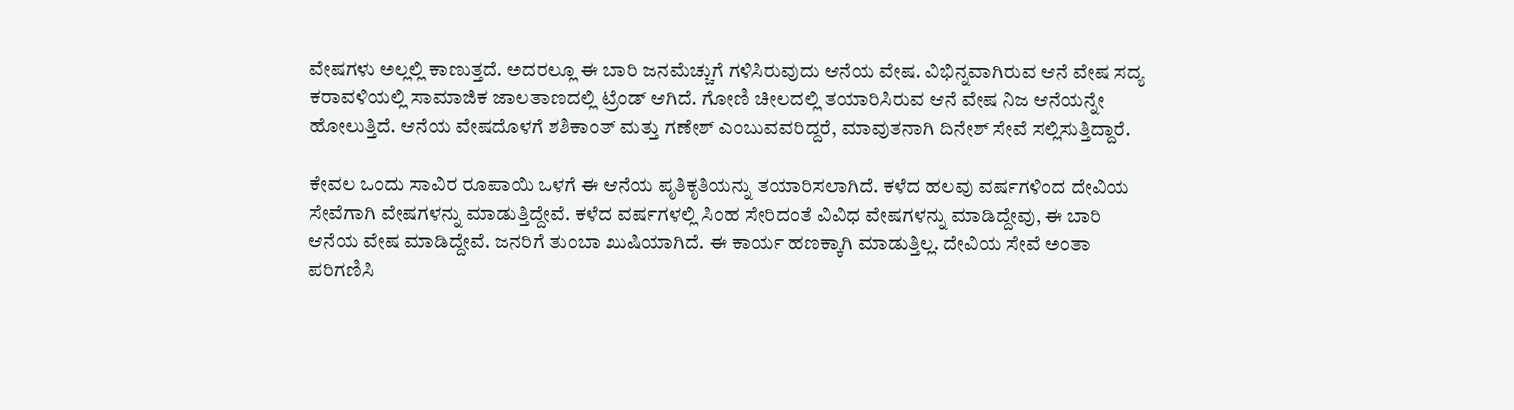ವೇಷಗಳು ಅಲ್ಲಲ್ಲಿ ಕಾಣುತ್ತದೆ. ಅದರಲ್ಲೂ ಈ ಬಾರಿ ಜನಮೆಚ್ಚುಗೆ ಗಳಿಸಿರುವುದು ಆನೆಯ ವೇಷ. ವಿಭಿನ್ನವಾಗಿರುವ ಆನೆ ವೇಷ ಸದ್ಯ ಕರಾವಳಿಯಲ್ಲಿ ಸಾಮಾಜಿಕ ಜಾಲತಾಣದಲ್ಲಿ ಟ್ರೆಂಡ್ ಆಗಿದೆ. ಗೋಣಿ ಚೀಲದಲ್ಲಿ ತಯಾರಿಸಿರುವ ಆನೆ ವೇಷ ನಿಜ ಆನೆಯನ್ನೇ ಹೋಲುತ್ತಿದೆ. ಆನೆಯ ವೇಷದೊಳಗೆ ಶಶಿಕಾಂತ್ ಮತ್ತು ಗಣೇಶ್ ಎಂಬುವವರಿದ್ದರೆ, ಮಾವುತನಾಗಿ ದಿನೇಶ್ ಸೇವೆ ಸಲ್ಲಿಸುತ್ತಿದ್ದಾರೆ.

ಕೇವಲ ಒಂದು ಸಾವಿರ ರೂಪಾಯಿ ಒಳಗೆ ಈ ಆನೆಯ ಪೃತಿಕೃತಿಯನ್ನು ತಯಾರಿಸಲಾಗಿದೆ. ಕಳೆದ ಹಲವು ವರ್ಷಗಳಿಂದ ದೇವಿಯ ಸೇವೆಗಾಗಿ ವೇಷಗಳನ್ನು ಮಾಡುತ್ತಿದ್ದೇವೆ. ಕಳೆದ ವರ್ಷಗಳಲ್ಲಿ ಸಿಂಹ ಸೇರಿದಂತೆ ವಿವಿಧ ವೇಷಗಳನ್ನು ಮಾಡಿದ್ದೇವು, ಈ ಬಾರಿ ಆನೆಯ ವೇಷ ಮಾಡಿದ್ದೇವೆ. ಜನರಿಗೆ ತುಂಬಾ ಖುಷಿಯಾಗಿದೆ. ಈ ಕಾರ್ಯ ಹಣಕ್ಕಾಗಿ ಮಾಡುತ್ತಿಲ್ಲ. ದೇವಿಯ ಸೇವೆ ಅಂತಾ ಪರಿಗಣಿಸಿ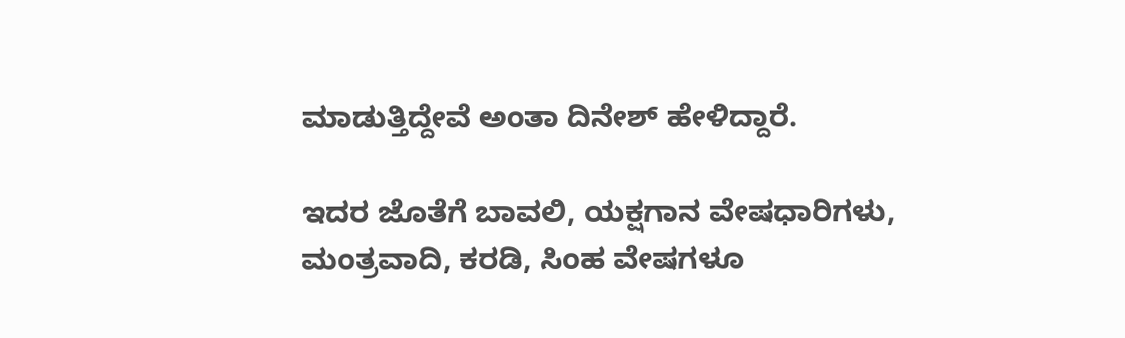ಮಾಡುತ್ತಿದ್ದೇವೆ ಅಂತಾ ದಿನೇಶ್ ಹೇಳಿದ್ದಾರೆ.

ಇದರ ಜೊತೆಗೆ ಬಾವಲಿ, ಯಕ್ಷಗಾನ ವೇಷಧಾರಿಗಳು, ಮಂತ್ರವಾದಿ, ಕರಡಿ, ಸಿಂಹ ವೇಷಗಳೂ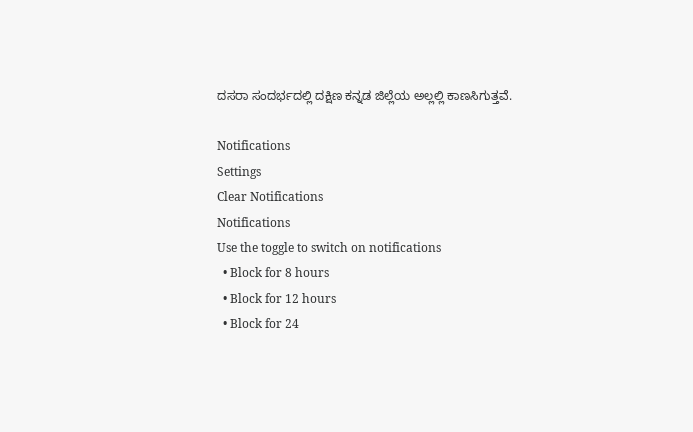ದಸರಾ ಸಂದರ್ಭದಲ್ಲಿ ದಕ್ಷಿಣ ಕನ್ನಡ ಜಿಲ್ಲೆಯ ಅಲ್ಲಲ್ಲಿ ಕಾಣಸಿಗುತ್ತವೆ.

Notifications
Settings
Clear Notifications
Notifications
Use the toggle to switch on notifications
  • Block for 8 hours
  • Block for 12 hours
  • Block for 24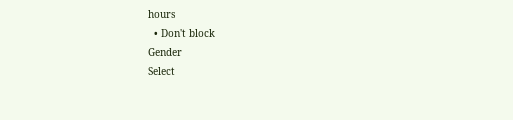hours
  • Don't block
Gender
Select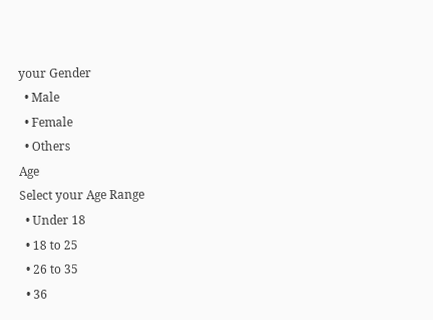your Gender
  • Male
  • Female
  • Others
Age
Select your Age Range
  • Under 18
  • 18 to 25
  • 26 to 35
  • 36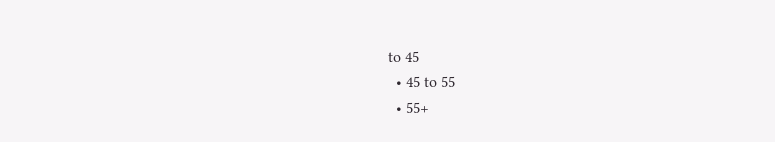to 45
  • 45 to 55
  • 55+